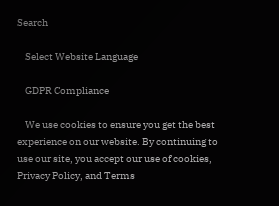Search

    Select Website Language

    GDPR Compliance

    We use cookies to ensure you get the best experience on our website. By continuing to use our site, you accept our use of cookies, Privacy Policy, and Terms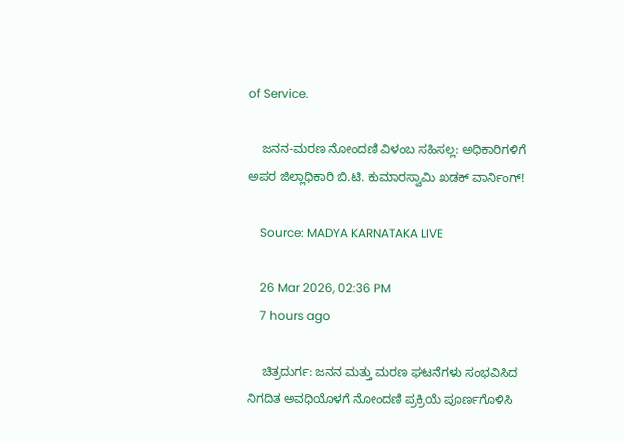of Service.

    ಜನನ-ಮರಣ ನೋಂದಣಿ ವಿಳಂಬ ಸಹಿಸಲ್ಲ: ಅಧಿಕಾರಿಗಳಿಗೆ ಅಪರ ಜಿಲ್ಲಾಧಿಕಾರಿ ಬಿ.ಟಿ. ಕುಮಾರಸ್ವಾಮಿ ಖಡಕ್ ವಾರ್ನಿಂಗ್!

    Source: MADYA KARNATAKA LIVE

    26 Mar 2026, 02:36 PM
    7 hours ago

    ಚಿತ್ರದುರ್ಗ: ಜನನ ಮತ್ತು ಮರಣ ಘಟನೆಗಳು ಸಂಭವಿಸಿದ ನಿಗದಿತ ಅವಧಿಯೊಳಗೆ ನೋಂದಣಿ ಪ್ರಕ್ರಿಯೆ ಪೂರ್ಣಗೊಳಿಸಿ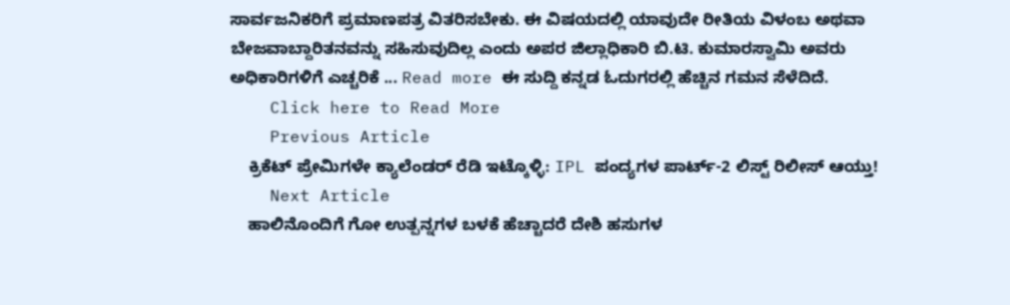ಸಾರ್ವಜನಿಕರಿಗೆ ಪ್ರಮಾಣಪತ್ರ ವಿತರಿಸಬೇಕು. ಈ ವಿಷಯದಲ್ಲಿ ಯಾವುದೇ ರೀತಿಯ ವಿಳಂಬ ಅಥವಾ ಬೇಜವಾಬ್ದಾರಿತನವನ್ನು ಸಹಿಸುವುದಿಲ್ಲ ಎಂದು ಅಪರ ಜಿಲ್ಲಾಧಿಕಾರಿ ಬಿ.ಟಿ. ಕುಮಾರಸ್ವಾಮಿ ಅವರು ಅಧಿಕಾರಿಗಳಿಗೆ ಎಚ್ಚರಿಕೆ ... Read more ಈ ಸುದ್ದಿ ಕನ್ನಡ ಓದುಗರಲ್ಲಿ ಹೆಚ್ಚಿನ ಗಮನ ಸೆಳೆದಿದೆ.
    Click here to Read More
    Previous Article
    ಕ್ರಿಕೆಟ್ ಪ್ರೇಮಿಗಳೇ ಕ್ಯಾಲೆಂಡರ್ ರೆಡಿ ಇಟ್ಕೊಳ್ಳಿ: IPL ಪಂದ್ಯಗಳ ಪಾರ್ಟ್-2 ಲಿಸ್ಟ್ ರಿಲೀಸ್ ಆಯ್ತು!
    Next Article
    ಹಾಲಿನೊಂದಿಗೆ ಗೋ ಉತ್ಪನ್ನಗಳ ಬಳಕೆ ಹೆಚ್ಚಾದರೆ ದೇಶಿ ಹಸುಗಳ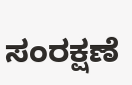ಸಂರಕ್ಷಣೆ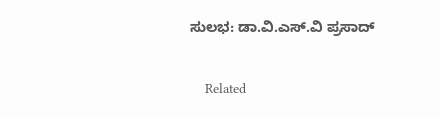ಸುಲಭ: ಡಾ.ವಿ.ಎಸ್.ವಿ ಪ್ರಸಾದ್

    Related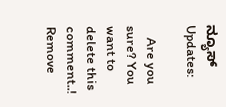ನ್ಯೂಸ್ Updates:

    Are you sure? You want to delete this comment..! Remove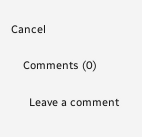Cancel

    Comments (0)

      Leave a comment